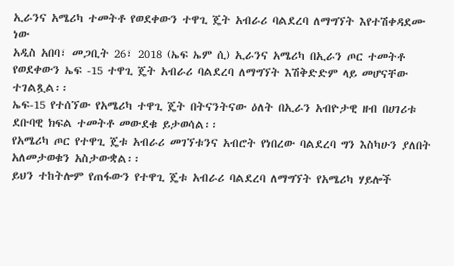ኢራንና አሜሪካ ተመትቶ የወደቀውን ተዋጊ ጄት አብራሪ ባልደረባ ለማግኘት እየተሽቀዳደሙ ነው
አዲስ አበባ፣ መጋቢት 26፣ 2018 (ኤፍ ኤም ሲ) ኢራንና አሜሪካ በኢራን ጦር ተመትቶ የወደቀውን ኤፍ -15 ተዋጊ ጄት አብራሪ ባልደረባ ለማግኘት እሽቅድድም ላይ መሆናቸው ተገልጿል፡፡
ኤፍ-15 የተሰኘው የአሜሪካ ተዋጊ ጄት በትናንትናው ዕለት በኢራን አብዮታዊ ዘብ በሀገሪቱ ደቡባዊ ክፍል ተመትቶ መውደቁ ይታወሳል፡፡
የአሜሪካ ጦር የተዋጊ ጄቱ አብራሪ መገኘቱንና አብሮት የነበረው ባልደረባ ግን እስካሁን ያለበት አለመታወቁን አስታውቋል፡፡
ይህን ተከትሎም የጠፋውን የተዋጊ ጄቱ አብራሪ ባልደረባ ለማግኘት የአሜሪካ ሃይሎች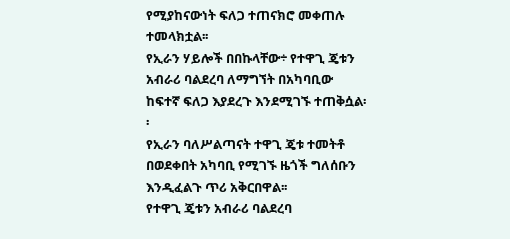የሚያከናውነት ፍለጋ ተጠናክሮ መቀጠሉ ተመላክቷል፡፡
የኢራን ሃይሎች በበኩላቸው÷ የተዋጊ ጄቱን አብራሪ ባልደረባ ለማግኘት በአካባቢው ከፍተኛ ፍለጋ እያደረጉ እንደሚገኙ ተጠቅሷል፡፡
የኢራን ባለሥልጣናት ተዋጊ ጄቱ ተመትቶ በወደቀበት አካባቢ የሚገኙ ዜጎች ግለሰቡን እንዲፈልጉ ጥሪ አቅርበዋል፡፡
የተዋጊ ጄቱን አብራሪ ባልደረባ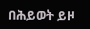በሕይወት ይዞ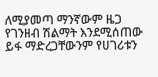ለሚያመጣ ማንኛውም ዜጋ የገንዘብ ሽልማት እንደሚሰጠው ይፋ ማድረጋቸውንም የሀገሪቱን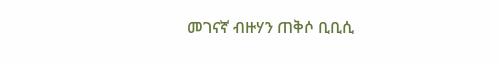መገናኛ ብዙሃን ጠቅሶ ቢቢሲ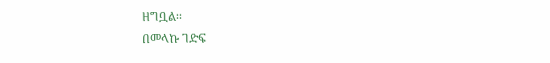ዘግቧል፡፡
በመላኩ ገድፍ